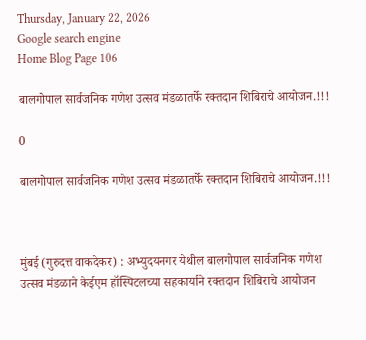Thursday, January 22, 2026
Google search engine
Home Blog Page 106

बालगोपाल सार्वजनिक गणेश उत्सव मंडळातर्फे रक्तदान शिबिराचे आयोजन.!!!

0

बालगोपाल सार्वजनिक गणेश उत्सव मंडळातर्फे रक्तदान शिबिराचे आयोजन.!!!



मुंबई (गुरुदत्त वाकदेकर) : अभ्युदयनगर येथील बालगोपाल सार्वजनिक गणेश उत्सव मंडळाने केईएम हॉस्पिटलच्या सहकार्याने रक्तदान शिबिराचे आयोजन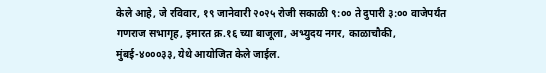केले आहे, जे रविवार, १९ जानेवारी २०२५ रोजी सकाळी ९:०० ते दुपारी ३:०० वाजेपर्यंत गणराज सभागृह, इमारत क्र.१६ च्या बाजूला, अभ्युदय नगर, काळाचौकी, मुंबई-४०००३३, येथे आयोजित केले जाईल.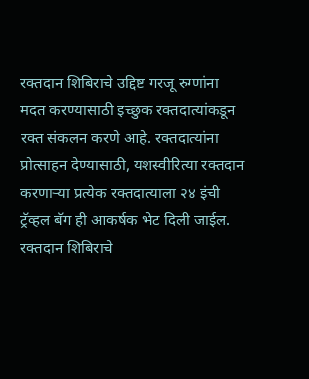रक्तदान शिबिराचे उद्दिष्ट गरजू रुग्णांना मदत करण्यासाठी इच्छुक रक्तदात्यांकडून रक्त संकलन करणे आहे. रक्तदात्यांना प्रोत्साहन देण्यासाठी, यशस्वीरित्या रक्तदान करणाऱ्या प्रत्येक रक्तदात्याला २४ इंची ट्रॅव्हल बॅग ही आकर्षक भेट दिली जाईल. रक्तदान शिबिराचे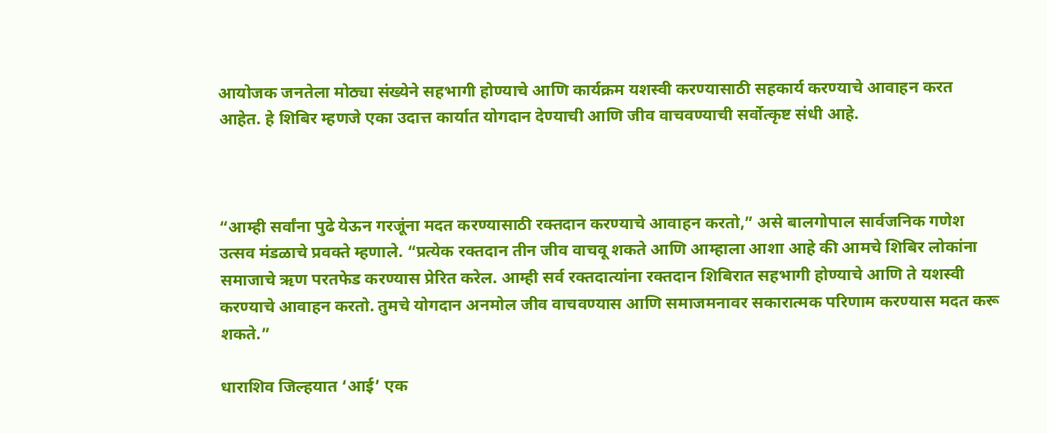आयोजक जनतेला मोठ्या संख्येने सहभागी होण्याचे आणि कार्यक्रम यशस्वी करण्यासाठी सहकार्य करण्याचे आवाहन करत आहेत. हे शिबिर म्हणजे एका उदात्त कार्यात योगदान देण्याची आणि जीव वाचवण्याची सर्वोत्कृष्ट संधी आहे.



“आम्ही सर्वांना पुढे येऊन गरजूंना मदत करण्यासाठी रक्तदान करण्याचे आवाहन करतो,” असे बालगोपाल सार्वजनिक गणेश उत्सव मंडळाचे प्रवक्ते म्हणाले. “प्रत्येक रक्तदान तीन जीव वाचवू शकते आणि आम्हाला आशा आहे की आमचे शिबिर लोकांना समाजाचे ऋण परतफेड करण्यास प्रेरित करेल. आम्ही सर्व रक्तदात्यांना रक्तदान शिबिरात सहभागी होण्याचे आणि ते यशस्वी करण्याचे आवाहन करतो. तुमचे योगदान अनमोल जीव वाचवण्यास आणि समाजमनावर सकारात्मक परिणाम करण्यास मदत करू शकते.”

धाराशिव जिल्हयात ‘आई’ एक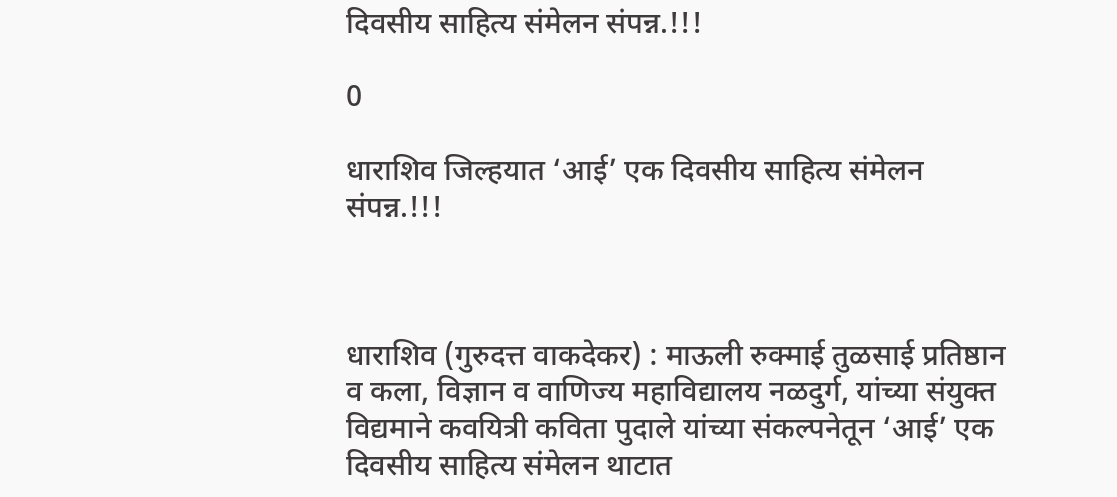दिवसीय साहित्य संमेलन संपन्न.!!!

0

धाराशिव जिल्हयात ‘आई’ एक दिवसीय साहित्य संमेलन संपन्न.!!!



धाराशिव (गुरुदत्त वाकदेकर) : माऊली रुक्माई तुळसाई प्रतिष्ठान व कला, विज्ञान व वाणिज्य महाविद्यालय नळदुर्ग, यांच्या संयुक्त विद्यमाने कवयित्री कविता पुदाले यांच्या संकल्पनेतून ‘आई’ एक दिवसीय साहित्य संमेलन थाटात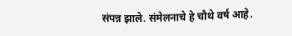संपन्न झाले. संमेलनाचे हे चौथे वर्ष आहे.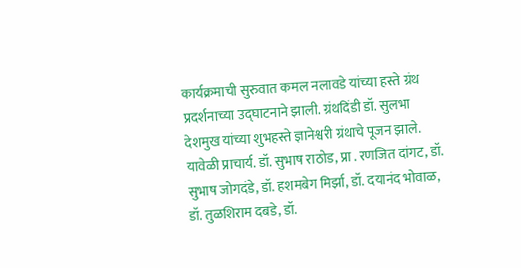कार्यक्रमाची सुरुवात कमल नलावडे यांच्या हस्ते ग्रंथ प्रदर्शनाच्या उद्घाटनाने झाली. ग्रंथदिंडी डॉ. सुलभा देशमुख यांच्या शुभहस्ते ज्ञानेश्वरी ग्रंथाचे पूजन झाले. यावेळी प्राचार्य. डॉ. सुभाष राठोड, प्रा . रणजित दांगट, डॉ. सुभाष जोगदंडे, डॉ. हशमबेग मिर्झा, डॉ. दयानंद भोवाळ, डॉ. तुळशिराम दबडे, डॉ.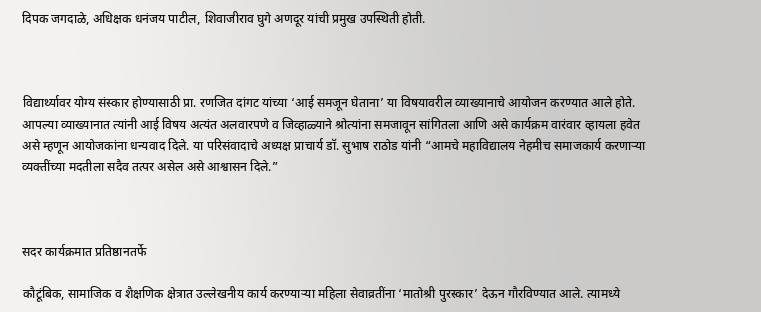दिपक जगदाळे, अधिक्षक धनंजय पाटील, शिवाजीराव घुगे अणदूर यांची प्रमुख उपस्थिती होती.



विद्यार्थ्यावर योग्य संस्कार होण्यासाठी प्रा. रणजित दांगट यांच्या ‘आई समजून घेताना’ या विषयावरील व्याख्यानाचे आयोजन करण्यात आले होते. आपल्या व्याख्यानात त्यांनी आई विषय अत्यंत अलवारपणे व जिव्हाळ्याने श्रोत्यांना समजावून सांगितला आणि असे कार्यक्रम वारंवार व्हायला हवेत असे म्हणून आयोजकांना धन्यवाद दिले. या परिसंवादाचे अध्यक्ष प्राचार्य डॉ. सुभाष राठोड यांनी “आमचे महाविद्यालय नेहमीच समाजकार्य करणाऱ्या व्यक्तींच्या मदतीला सदैव तत्पर असेल असे आश्वासन दिले.”



सदर कार्यक्रमात प्रतिष्ठानतर्फे

कौटूंबिक, सामाजिक व शैक्षणिक क्षेत्रात उल्लेखनीय कार्य करण्याऱ्या महिला सेवाव्रतींना ‘मातोश्री पुरस्कार’ देऊन गौरविण्यात आले. त्यामध्ये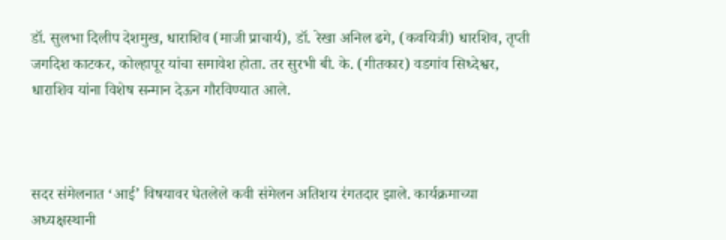डॉ. सुलभा दिलीप देशमुख, धाराशिव (माजी प्राचार्य), डॉ. रेखा अनिल ढगे, (कवयित्री) धारशिव, तृप्ती जगदिश काटकर, कोल्हापूर यांचा समावेश होता. तर सुरभी बी. के. (गीतकार) वडगांव सिध्देश्वर, धाराशिव यांना विशेष सन्मान देऊन गौरविण्यात आले.



सदर संमेलनात ‘आई’ विषयावर घेतलेले कवी संमेलन अतिशय रंगतदार झाले. कार्यक्रमाच्या अध्यक्षस्थानी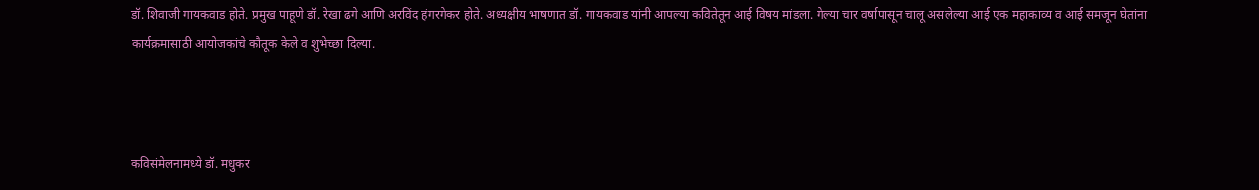डॉ. शिवाजी गायकवाड होते. प्रमुख पाहूणे डॉ. रेखा ढगे आणि अरविंद हंगरगेकर होते. अध्यक्षीय भाषणात डॉ. गायकवाड यांनी आपल्या कवितेतून आई विषय मांडला. गेल्या चार वर्षापासून चालू असलेल्या आई एक महाकाव्य व आई समजून घेतांना कार्यक्रमासाठी आयोजकांचे कौतूक केले व शुभेच्छा दिल्या.



कविसंमेलनामध्ये डॉ. मधुकर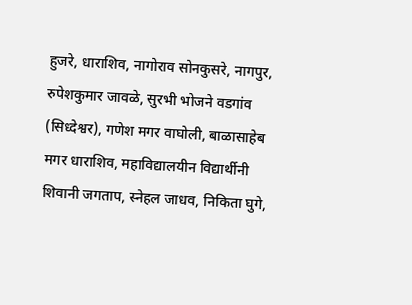हुजरे, धाराशिव, नागोराव सोनकुसरे, नागपुर, रुपेशकुमार जावळे, सुरभी भोजने वडगांव (सिध्देश्वर), गणेश मगर वाघोली, बाळासाहेब मगर धाराशिव, महाविद्यालयीन विद्यार्थीनी शिवानी जगताप, स्नेहल जाधव, निकिता घुगे,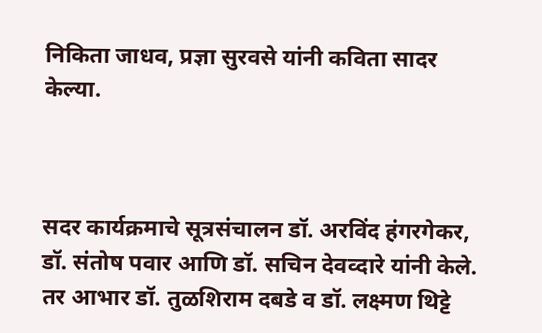निकिता जाधव, प्रज्ञा सुरवसे यांनी कविता सादर केल्या.



सदर कार्यक्रमाचे सूत्रसंचालन डॉ. अरविंद हंगरगेकर, डॉ. संतोष पवार आणि डॉ. सचिन देवव्दारे यांनी केले. तर आभार डॉ. तुळशिराम दबडे व डॉ. लक्ष्मण थिट्टे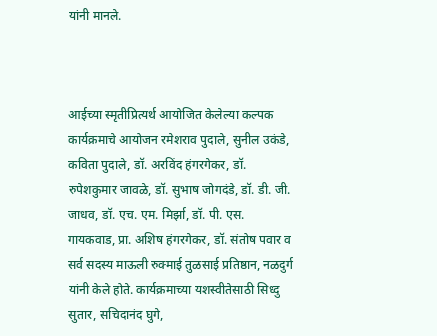यांनी मानले.



आईच्या स्मृतीप्रित्यर्थ आयोजित केलेल्या कल्पक कार्यक्रमाचे आयोजन रमेशराव पुदाले, सुनील उकंडे, कविता पुदाले, डॉ. अरविंद हंगरगेकर, डॉ. रुपेशकुमार जावळे, डॉ. सुभाष जोगदंडे, डॉ. डी. जी. जाधव, डॉ. एच. एम. मिर्झा, डॉ. पी. एस. गायकवाड, प्रा. अशिष हंगरगेकर, डॉ. संतोष पवार व सर्व सदस्य माऊली रुक्माई तुळसाई प्रतिष्ठान, नळदुर्ग यांनी केले होते. कार्यक्रमाच्या यशस्वीतेसाठी सिध्दु सुतार, सचिदानंद घुगे,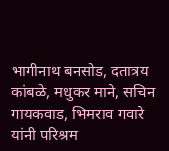भागीनाथ बनसोड, दतात्रय कांबळे, मधुकर माने, सचिन गायकवाड, भिमराव गवारे यांनी परिश्रम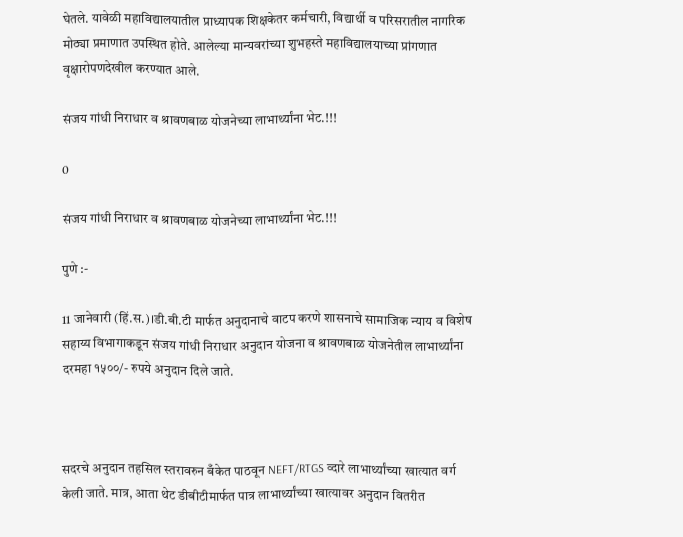घेतले. यावेळी महाविद्यालयातील प्राध्यापक शिक्षकेतर कर्मचारी, विद्यार्थी व परिसरातील नागरिक मोठ्या प्रमाणात उपस्थित होते. आलेल्या मान्यवरांच्या शुभहस्ते महाविद्यालयाच्या प्रांगणात वृक्षारोपणदेखील करण्यात आले.

संजय गांधी निराधार व श्रावणबाळ योजनेच्या लाभार्थ्यांना भेट.!!!

0

संजय गांधी निराधार व श्रावणबाळ योजनेच्या लाभार्थ्यांना भेट.!!!

पुणे :-

11 जानेवारी (हिं.स.)।डी.बी.टी मार्फत अनुदानाचे वाटप करणे शासनाचे सामाजिक न्याय व विशेष सहाय्य विभागाकडून संजय गांधी निराधार अनुदान योजना व श्रावणबाळ योजनेतील लाभार्थ्यांना दरमहा १५००/- रुपये अनुदान दिले जाते.



सदरचे अनुदान तहसिल स्तरावरुन बँकेत पाठवून NEFT/RTGS व्दारे लाभार्थ्यांच्या खात्यात वर्ग केली जाते. मात्र, आता थेट डीबीटीमार्फत पात्र लाभार्थ्यांच्या खात्यावर अनुदान वितरीत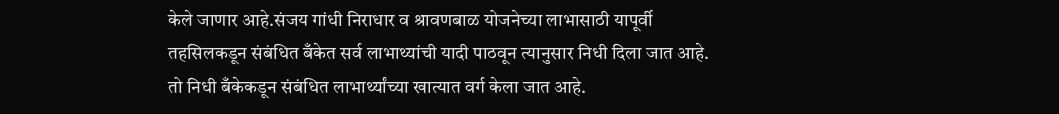केले जाणार आहे.संजय गांधी निराधार व श्रावणबाळ योजनेच्या लाभासाठी यापूर्वी तहसिलकडून संबंधित बँकेत सर्व लाभाथ्यांची यादी पाठवून त्यानुसार निधी दिला जात आहे. तो निधी बँकेकडून संबंधित लाभार्थ्यांच्या खात्यात वर्ग केला जात आहे.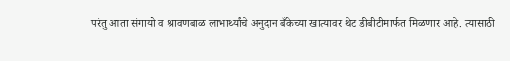परंतु आता संगायो व श्रावणबाळ लाभार्थ्यांचे अनुदान बँकेच्या खात्यावर थेट डीबीटीमार्फत मिळणार आहे. त्यासाठी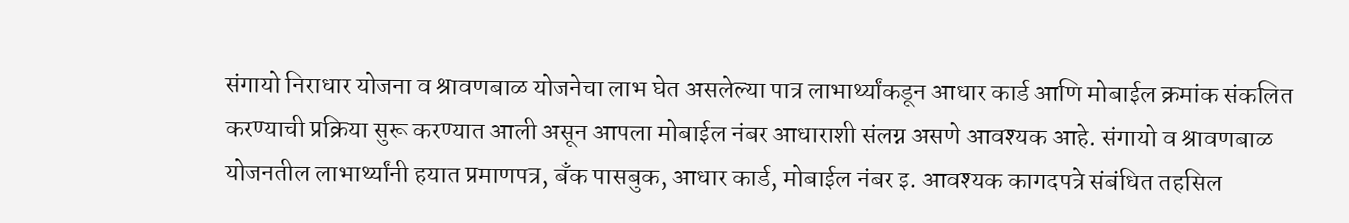संगायो निराधार योजना व श्रावणबाळ योजनेचा लाभ घेत असलेल्या पात्र लाभार्थ्यांकडून आधार कार्ड आणि मोबाईल क्रमांक संकलित करण्याची प्रक्रिया सुरू करण्यात आली असून आपला मोबाईल नंबर आधाराशी संलग्न असणे आवश्यक आहे. संगायो व श्रावणबाळ योजनतील लाभार्थ्यांनी हयात प्रमाणपत्र, बँक पासबुक, आधार कार्ड, मोबाईल नंबर इ. आवश्यक कागदपत्रे संबंधित तहसिल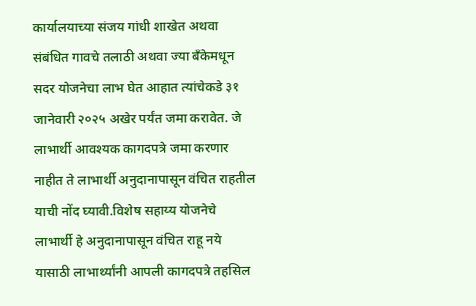कार्यालयाच्या संजय गांधी शाखेत अथवा संबंधित गावचे तलाठी अथवा ज्या बँकेमधून सदर योजनेचा लाभ घेत आहात त्यांचेकडे ३१ जानेवारी २०२५ अखेर पर्यंत जमा करावेत. जे लाभार्थी आवश्यक कागदपत्रे जमा करणार नाहीत ते लाभार्थी अनुदानापासून वंचित राहतील याची नोंद घ्यावी.विशेष सहाय्य योजनेचे लाभार्थी हे अनुदानापासून वंचित राहू नये यासाठी लाभार्थ्यांनी आपली कागदपत्रे तहसिल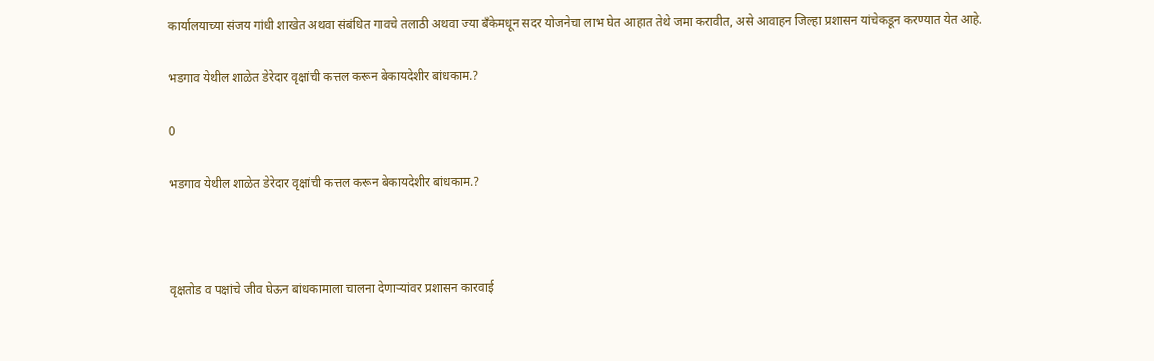कार्यालयाच्या संजय गांधी शाखेत अथवा संबंधित गावचे तलाठी अथवा ज्या बँकेमधून सदर योजनेचा लाभ घेत आहात तेथे जमा करावीत, असे आवाहन जिल्हा प्रशासन यांचेकडून करण्यात येत आहे.

भडगाव येथील शाळेत डेरेदार वृक्षांची कत्तल करून बेकायदेशीर बांधकाम.?

0

भडगाव येथील शाळेत डेरेदार वृक्षांची कत्तल करून बेकायदेशीर बांधकाम.?



वृक्षतोड व पक्षांचे जीव घेऊन बांधकामाला चालना देणाऱ्यांवर प्रशासन कारवाई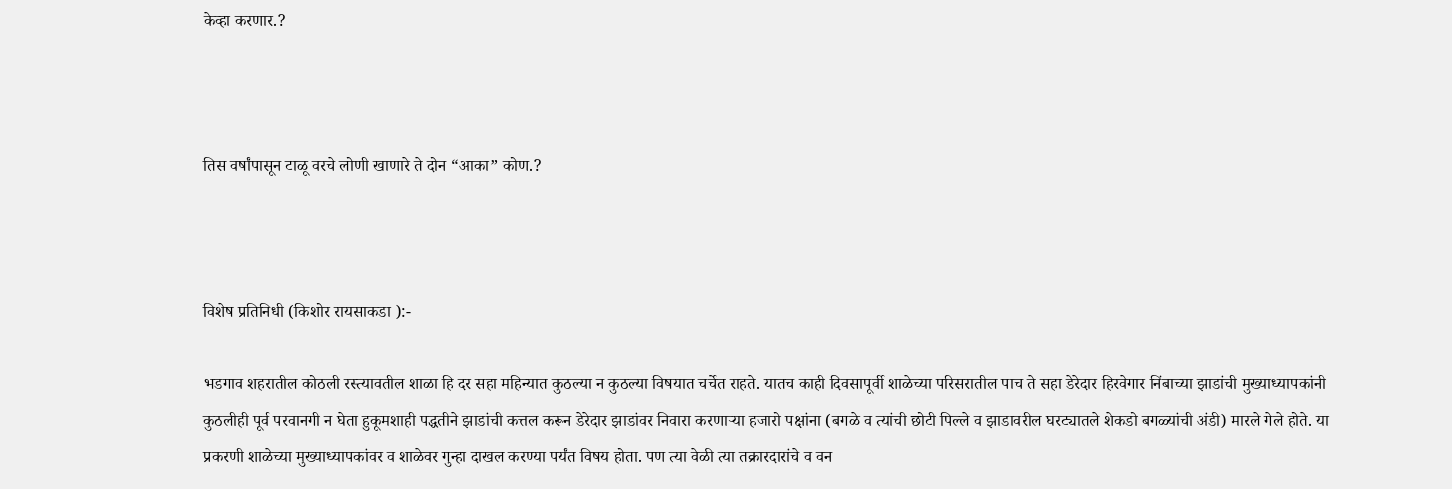केव्हा करणार.?



तिस वर्षांपासून टाळू वरचे लोणी खाणारे ते दोन “आका” कोण.?



विशेष प्रतिनिधी (किशोर रायसाकडा ):-

भडगाव शहरातील कोठली रस्त्यावतील शाळा हि दर सहा महिन्यात कुठल्या न कुठल्या विषयात चर्चेत राहते. यातच काही दिवसापूर्वी शाळेच्या परिसरातील पाच ते सहा डेरेदार हिरवेगार निंबाच्या झाडांची मुख्याध्यापकांनी कुठलीही पूर्व परवानगी न घेता हुकूमशाही पद्धतीने झाडांची कत्तल करून डेरेदार झाडांवर निवारा करणाऱ्या हजारो पक्षांना (बगळे व त्यांची छोटी पिल्ले व झाडावरील घरट्यातले शेकडो बगळ्यांची अंडी) मारले गेले होते. या प्रकरणी शाळेच्या मुख्याध्यापकांवर व शाळेवर गुन्हा दाखल करण्या पर्यंत विषय होता. पण त्या वेळी त्या तक्रारदारांचे व वन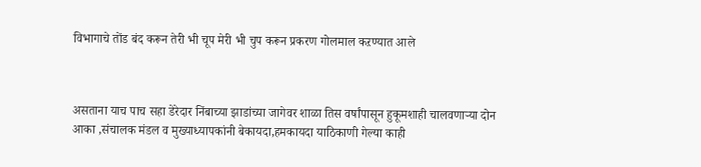विभागाचे तोंड बंद करून तेरी भी चूप मेरी भी चुप करून प्रकरण गोलमाल कऱण्यात आले



असताना याच पाच सहा डेरेदार निंबाच्या झाडांच्या जागेवर शाळा तिस वर्षांपासून हुकूमशाही चालवणाऱ्या दोन आका ,संचालक मंडल व मुख्याध्यापकांनी बेकायदा,हमकायदा याठिकाणी गेल्या काही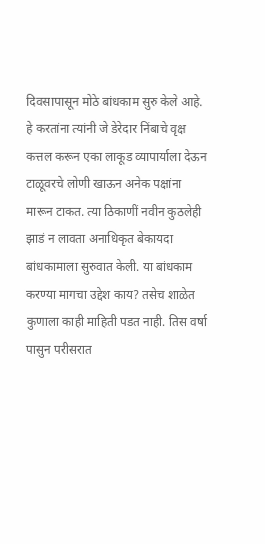दिवसापासून मोठे बांधकाम सुरु केले आहे. हे करतांना त्यांनी जे डेरेदार निंबाचे वृक्ष कत्तल करून एका लाकूड व्यापार्याला देऊन टाळूवरचे लोणी खाऊन अनेक पक्षांना मारून टाकत. त्या ठिकाणीं नवीन कुठलेही झाडं न लावता अनाधिकृत बेकायदा बांधकामाला सुरुवात केली. या बांधकाम करण्या मागचा उद्देश काय? तसेच शाळेत कुणाला काही माहिती पडत नाही. तिस वर्षा पासुन परीसरात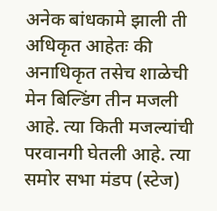अनेक बांधकामे झाली ती अधिकृत आहेतः की अनाधिकृत तसेच शाळेची मेन बिल्डिंग तीन मजली आहे. त्या किती मजल्यांची परवानगी घेतली आहे. त्या समोर सभा मंडप (स्टेज)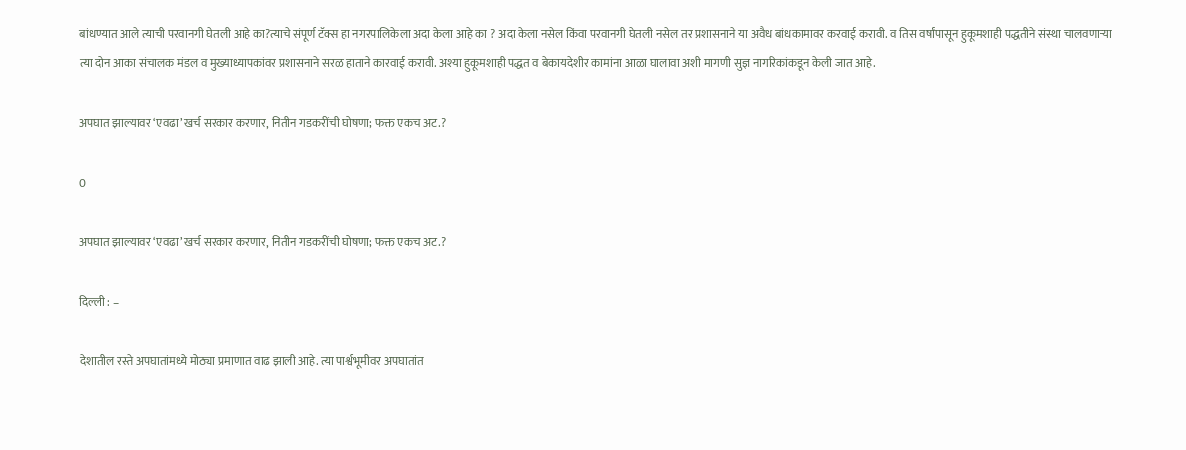बांधण्यात आले त्याची परवानगी घेतली आहे का?त्याचे संपूर्ण टॅक्स हा नगरपालिकेला अदा केला आहे का ? अदा केला नसेल किंवा परवानगी घेतली नसेल तर प्रशासनाने या अवैध बांधकामावर करवाई करावी. व तिस वर्षांपासून हुकूमशाही पद्धतीने संस्था चालवणाऱ्या त्या दोन आका संचालक मंडल व मुख्याध्यापकांवर प्रशासनाने सरळ हाताने कारवाई करावी. अश्या हुकूमशाही पद्धत व बेकायदेशीर कामांना आळा घालावा अशी मागणी सुज्ञ नागरिकांकडून केली जात आहे.

अपघात झाल्यावर ‘एवढा’ खर्च सरकार करणार, नितीन गडकरींची घोषणा; फक्त एकच अट.?

0

अपघात झाल्यावर ‘एवढा’ खर्च सरकार करणार, नितीन गडकरींची घोषणा; फक्त एकच अट.?

दिल्ली : –

देशातील रस्ते अपघातांमध्ये मोठ्या प्रमाणात वाढ झाली आहे. त्या पार्श्वभूमीवर अपघातांत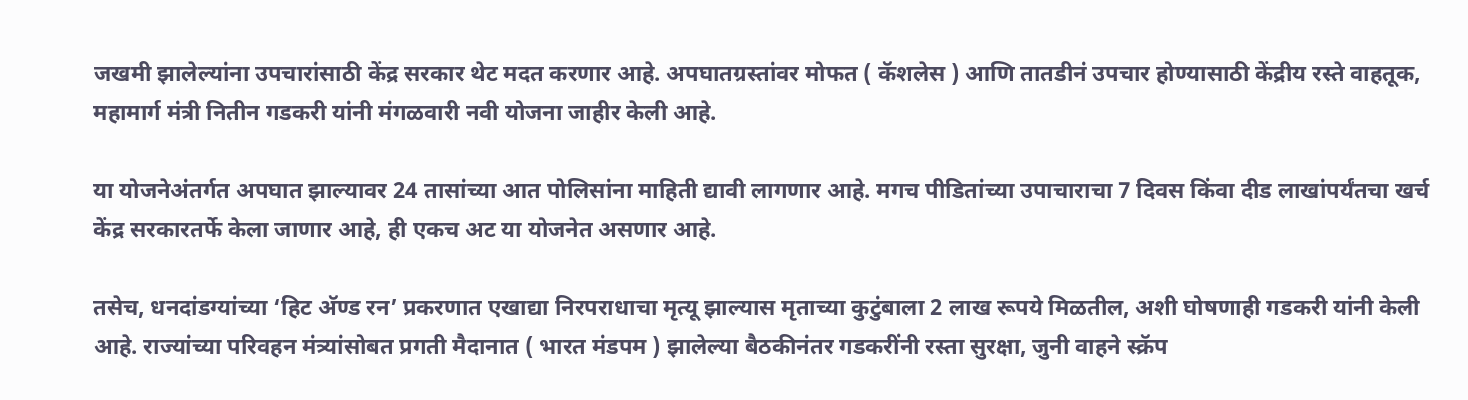जखमी झालेल्यांना उपचारांसाठी केंद्र सरकार थेट मदत करणार आहे. अपघातग्रस्तांवर मोफत ( कॅशलेस ) आणि तातडीनं उपचार होण्यासाठी केंद्रीय रस्ते वाहतूक, महामार्ग मंत्री नितीन गडकरी यांनी मंगळवारी नवी योजना जाहीर केली आहे.

या योजनेअंतर्गत अपघात झाल्यावर 24 तासांच्या आत पोलिसांना माहिती द्यावी लागणार आहे. मगच पीडितांच्या उपाचाराचा 7 दिवस किंवा दीड लाखांपर्यंतचा खर्च केंद्र सरकारतर्फे केला जाणार आहे, ही एकच अट या योजनेत असणार आहे.

तसेच, धनदांडग्यांच्या ‘हिट अ‍ॅण्ड रन’ प्रकरणात एखाद्या निरपराधाचा मृत्यू झाल्यास मृताच्या कुटुंबाला 2 लाख रूपये मिळतील, अशी घोषणाही गडकरी यांनी केली आहे. राज्यांच्या परिवहन मंत्र्यांसोबत प्रगती मैदानात ( भारत मंडपम ) झालेल्या बैठकीनंतर गडकरींनी रस्ता सुरक्षा, जुनी वाहने स्क्रॅप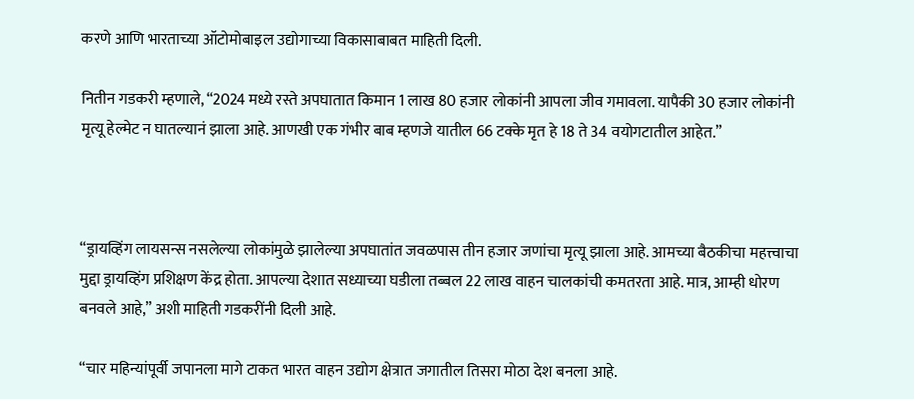करणे आणि भारताच्या ऑटोमोबाइल उद्योगाच्या विकासाबाबत माहिती दिली.

नितीन गडकरी म्हणाले, “2024 मध्ये रस्ते अपघातात किमान 1 लाख 80 हजार लोकांनी आपला जीव गमावला. यापैकी 30 हजार लोकांनी मृत्यू हेल्मेट न घातल्यानं झाला आहे. आणखी एक गंभीर बाब म्हणजे यातील 66 टक्के मृत हे 18 ते 34 वयोगटातील आहेत.”



“ड्रायव्हिंग लायसन्स नसलेल्या लोकांमुळे झालेल्या अपघातांत जवळपास तीन हजार जणांचा मृत्यू झाला आहे. आमच्या बैठकीचा महत्त्वाचा मुद्दा ड्रायव्हिंग प्रशिक्षण केंद्र होता. आपल्या देशात सध्याच्या घडीला तब्बल 22 लाख वाहन चालकांची कमतरता आहे. मात्र, आम्ही धोरण बनवले आहे,” अशी माहिती गडकरींनी दिली आहे.

“चार महिन्यांपूर्वी जपानला मागे टाकत भारत वाहन उद्योग क्षेत्रात जगातील तिसरा मोठा देश बनला आहे.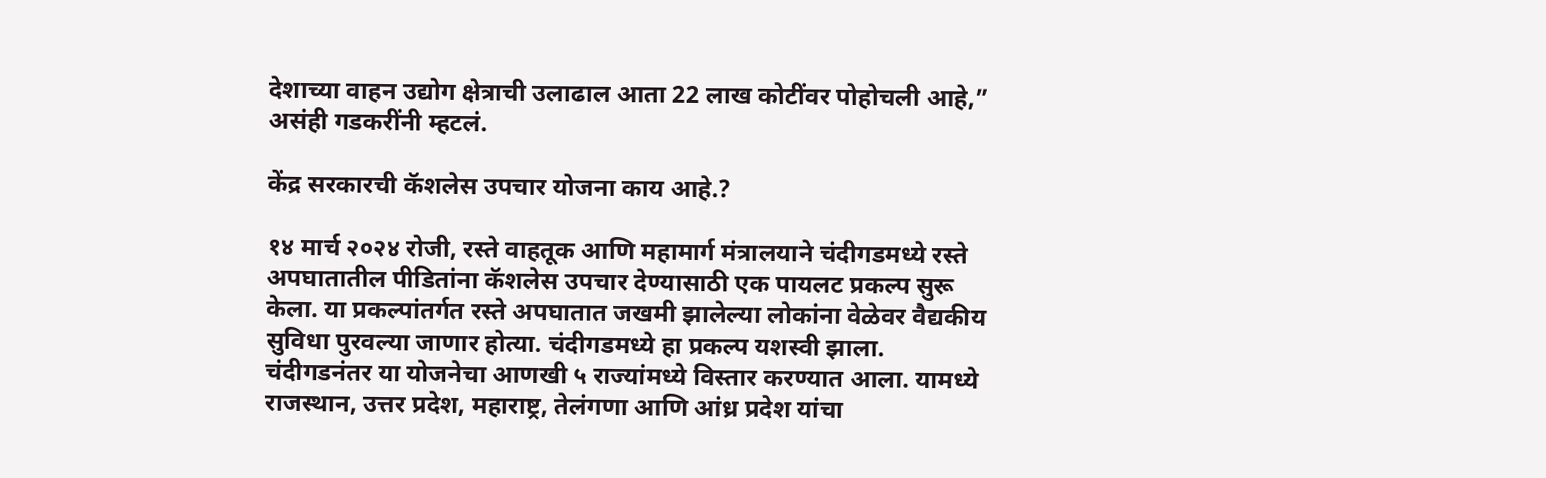देशाच्या वाहन उद्योग क्षेत्राची उलाढाल आता 22 लाख कोटींवर पोहोचली आहे,” असंही गडकरींनी म्हटलं.

केंद्र सरकारची कॅशलेस उपचार योजना काय आहे.?

१४ मार्च २०२४ रोजी, रस्ते वाहतूक आणि महामार्ग मंत्रालयाने चंदीगडमध्ये रस्ते अपघातातील पीडितांना कॅशलेस उपचार देण्यासाठी एक पायलट प्रकल्प सुरू केला. या प्रकल्पांतर्गत रस्ते अपघातात जखमी झालेल्या लोकांना वेळेवर वैद्यकीय सुविधा पुरवल्या जाणार होत्या. चंदीगडमध्ये हा प्रकल्प यशस्वी झाला. चंदीगडनंतर या योजनेचा आणखी ५ राज्यांमध्ये विस्तार करण्यात आला. यामध्ये राजस्थान, उत्तर प्रदेश, महाराष्ट्र, तेलंगणा आणि आंध्र प्रदेश यांचा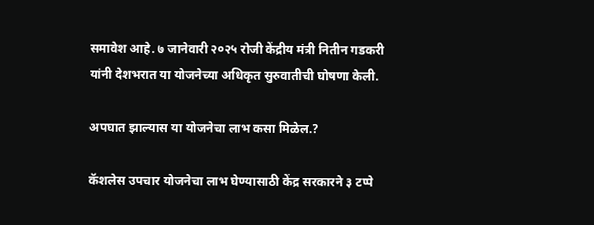समावेश आहे. ७ जानेवारी २०२५ रोजी केंद्रीय मंत्री नितीन गडकरी यांनी देशभरात या योजनेच्या अधिकृत सुरुवातीची घोषणा केली.

अपघात झाल्यास या योजनेचा लाभ कसा मिळेल.?

कॅशलेस उपचार योजनेचा लाभ घेण्यासाठी केंद्र सरकारने ३ टप्पे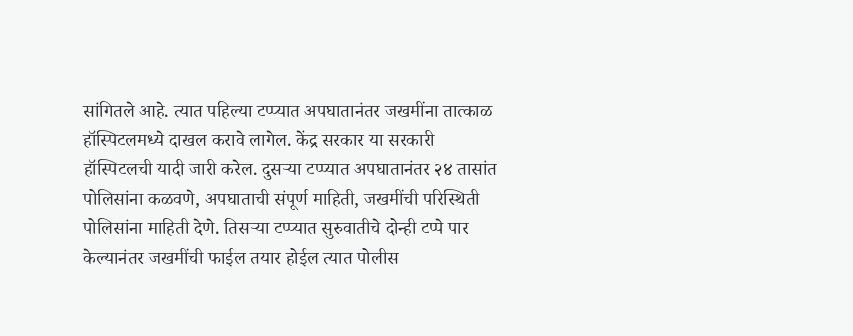सांगितले आहे. त्यात पहिल्या टप्प्यात अपघातानंतर जखमींना तात्काळ हॉस्पिटलमध्ये दाखल करावे लागेल. केंद्र सरकार या सरकारी हॉस्पिटलची यादी जारी करेल. दुसऱ्या टप्प्यात अपघातानंतर २४ तासांत पोलिसांना कळवणे, अपघाताची संपूर्ण माहिती, जखमींची परिस्थिती पोलिसांना माहिती देणे. तिसऱ्या टप्प्यात सुरुवातीचे दोन्ही टप्पे पार केल्यानंतर जखमींची फाईल तयार होईल त्यात पोलीस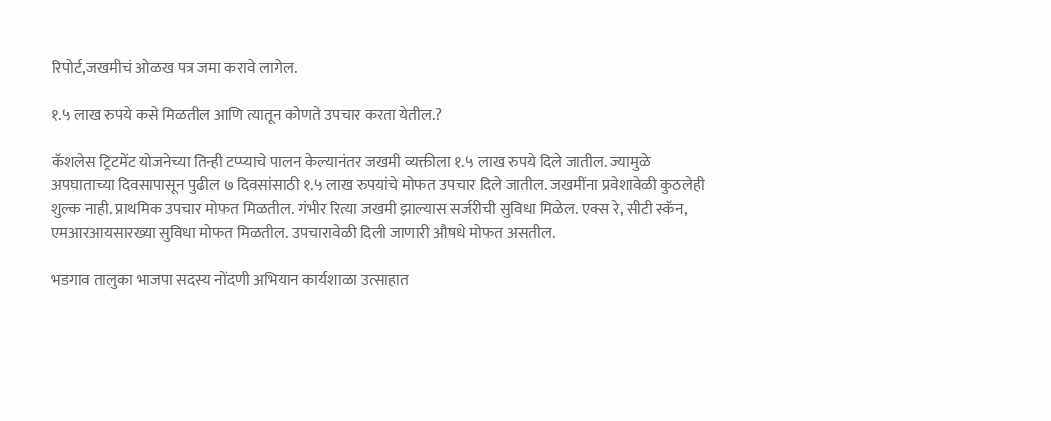रिपोर्ट,जखमीचं ओळख पत्र जमा करावे लागेल.

१.५ लाख रुपये कसे मिळतील आणि त्यातून कोणते उपचार करता येतील.?

कॅशलेस ट्रिटमेंट योजनेच्या तिन्ही टप्प्याचे पालन केल्यानंतर जखमी व्यक्तीला १.५ लाख रुपये दिले जातील. ज्यामुळे अपघाताच्या दिवसापासून पुढील ७ दिवसांसाठी १.५ लाख रुपयांचे मोफत उपचार दिले जातील. जखमींना प्रवेशावेळी कुठलेही शुल्क नाही. प्राथमिक उपचार मोफत मिळतील. गंभीर रित्या जखमी झाल्यास सर्जरीची सुविधा मिळेल. एक्स रे, सीटी स्कॅन, एमआरआयसारख्या सुविधा मोफत मिळतील. उपचारावेळी दिली जाणारी औषधे मोफत असतील.

भडगाव तालुका भाजपा सदस्य नोंदणी अभियान कार्यशाळा उत्साहात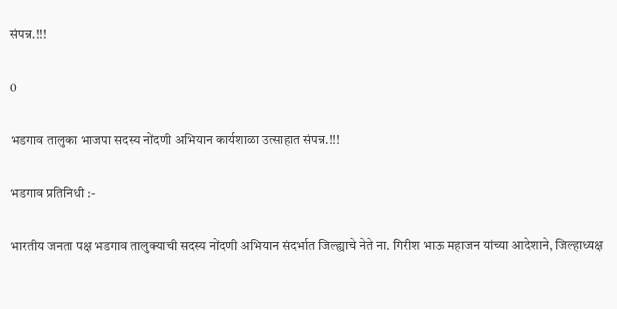संपन्न.!!!

0

भडगाव तालुका भाजपा सदस्य नोंदणी अभियान कार्यशाळा उत्साहात संपन्न.!!!

भडगाव प्रतिनिधी :-

भारतीय जनता पक्ष भडगाव तालुक्याची सदस्य नोंदणी अभियान संदर्भात जिल्ह्याचे नेते ना. गिरीश भाऊ महाजन यांच्या आदेशाने, जिल्हाध्यक्ष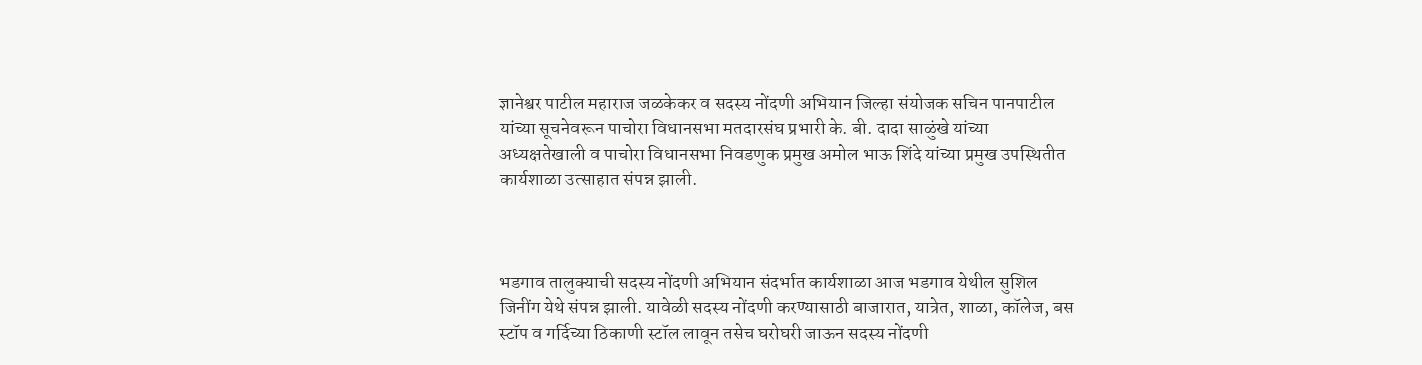ज्ञानेश्वर पाटील महाराज जळकेकर व सदस्य नोंदणी अभियान जिल्हा संयोजक सचिन पानपाटील यांच्या सूचनेवरून पाचोरा विधानसभा मतदारसंघ प्रभारी के. बी. दादा साळुंखे यांच्या अध्यक्षतेखाली व पाचोरा विधानसभा निवडणुक प्रमुख अमोल भाऊ शिंदे यांच्या प्रमुख उपस्थितीत कार्यशाळा उत्साहात संपन्न झाली.



भडगाव तालुक्याची सदस्य नोंदणी अभियान संदर्भात कार्यशाळा आज भडगाव येथील सुशिल जिनींग येथे संपन्न झाली. यावेळी सदस्य नोंदणी करण्यासाठी बाजारात, यात्रेत, शाळा, कॉलेज, बस स्टॉप व गर्दिच्या ठिकाणी स्टॉल लावून तसेच घरोघरी जाऊन सदस्य नोंदणी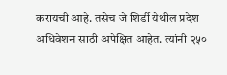करायची आहे. तसेच जे शिर्डी येथील प्रदेश अधिवेशन साठी अपेक्षित आहेत. त्यांनी २५०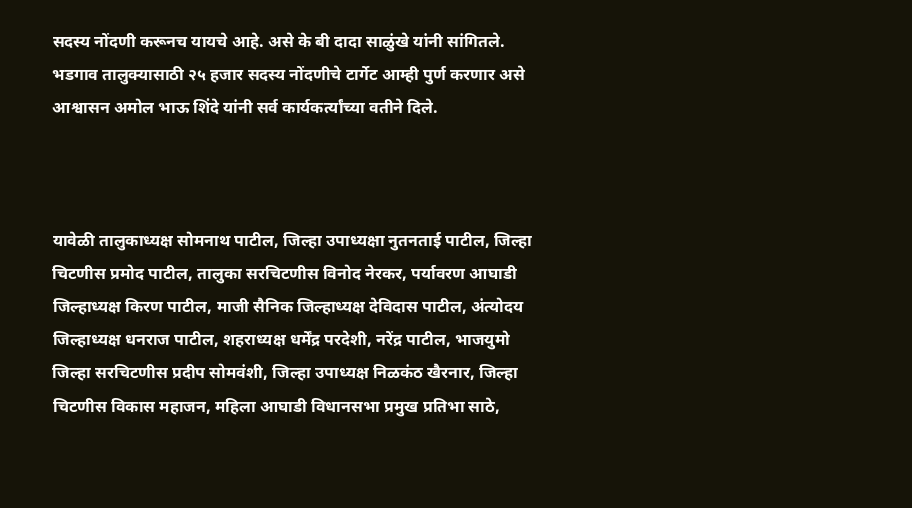सदस्य नोंदणी करूनच यायचे आहे. असे के बी दादा साळुंखे यांनी सांगितले. भडगाव तालुक्यासाठी २५ हजार सदस्य नोंदणीचे टार्गेट आम्ही पुर्ण करणार असे आश्वासन अमोल भाऊ शिंदे यांनी सर्व कार्यकर्त्यांच्या वतीने दिले.



यावेळी तालुकाध्यक्ष सोमनाथ पाटील, जिल्हा उपाध्यक्षा नुतनताई पाटील, जिल्हा चिटणीस प्रमोद पाटील, तालुका सरचिटणीस विनोद नेरकर, पर्यावरण आघाडी जिल्हाध्यक्ष किरण पाटील, माजी सैनिक जिल्हाध्यक्ष देविदास पाटील, अंत्योदय जिल्हाध्यक्ष धनराज पाटील, शहराध्यक्ष धर्मेंद्र परदेशी, नरेंद्र पाटील, भाजयुमो जिल्हा सरचिटणीस प्रदीप सोमवंशी, जिल्हा उपाध्यक्ष निळकंठ खैरनार, जिल्हा चिटणीस विकास महाजन, महिला आघाडी विधानसभा प्रमुख प्रतिभा साठे,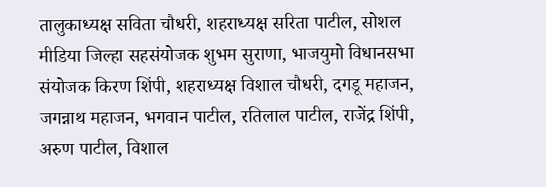तालुकाध्यक्ष सविता चौधरी, शहराध्यक्ष सरिता पाटील, सोशल मीडिया जिल्हा सहसंयोजक शुभम सुराणा, भाजयुमो विधानसभा संयोजक किरण शिंपी, शहराध्यक्ष विशाल चौधरी, दगडू महाजन, जगन्नाथ महाजन, भगवान पाटील, रतिलाल पाटील, राजेंद्र शिंपी, अरुण पाटील, विशाल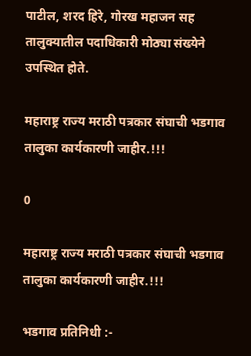पाटील, शरद हिरे, गोरख महाजन सह तालुक्यातील पदाधिकारी मोठ्या संख्येने उपस्थित होते.

महाराष्ट्र राज्य मराठी पत्रकार संघाची भडगाव तालुका कार्यकारणी जाहीर.!!!

0

महाराष्ट्र राज्य मराठी पत्रकार संघाची भडगाव तालुका कार्यकारणी जाहीर.!!!

भडगाव प्रतिनिधी :-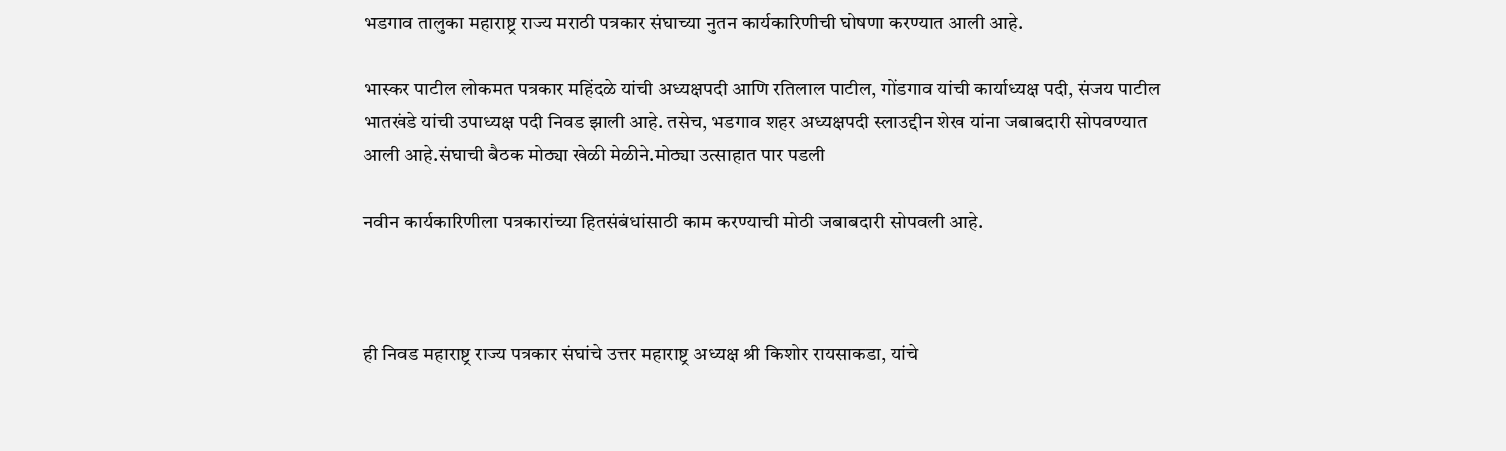भडगाव तालुका महाराष्ट्र राज्य मराठी पत्रकार संघाच्या नुतन कार्यकारिणीची घोषणा करण्यात आली आहे.

भास्कर पाटील लोकमत पत्रकार महिंदळे यांची अध्यक्षपदी आणि रतिलाल पाटील, गोंडगाव यांची कार्याध्यक्ष पदी, संजय पाटील भातखंडे यांची उपाध्यक्ष पदी निवड झाली आहे. तसेच, भडगाव शहर अध्यक्षपदी स्लाउद्दीन शेख यांना जबाबदारी सोपवण्यात आली आहे.संघाची बैठक मोठ्या खेळी मेळीने.मोठ्या उत्साहात पार पडली

नवीन कार्यकारिणीला पत्रकारांच्या हितसंबंधांसाठी काम करण्याची मोठी जबाबदारी सोपवली आहे.



ही निवड महाराष्ट्र राज्य पत्रकार संघांचे उत्तर महाराष्ट्र अध्यक्ष श्री किशोर रायसाकडा, यांचे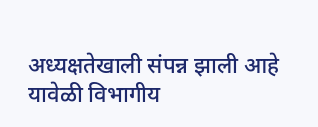अध्यक्षतेखाली संपन्न झाली आहे यावेळी विभागीय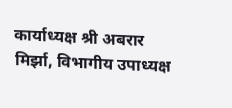कार्याध्यक्ष श्री अबरार मिर्झा, विभागीय उपाध्यक्ष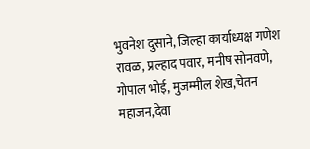भुवनेश दुसाने, जिल्हा कार्याध्यक्ष गणेश रावळ, प्रल्हाद पवार, मनीष सोनवणे, गोपाल भोई, मुजम्मील शेख,चेतन महाजन,देवा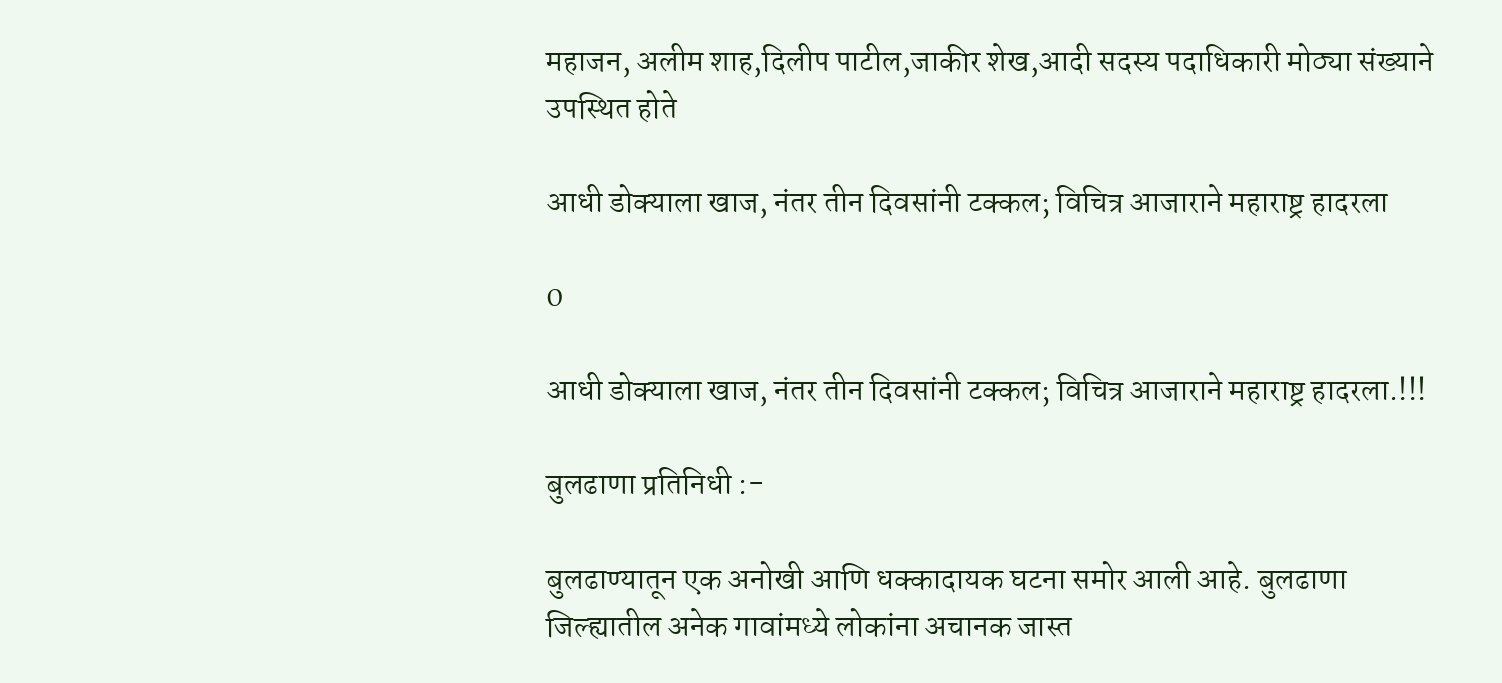महाजन, अलीम शाह,दिलीप पाटील,जाकीर शेख,आदी सदस्य पदाधिकारी मोठ्या संख्याने उपस्थित होते

आधी डोक्याला खाज, नंतर तीन दिवसांनी टक्कल; विचित्र आजाराने महाराष्ट्र हादरला

0

आधी डोक्याला खाज, नंतर तीन दिवसांनी टक्कल; विचित्र आजाराने महाराष्ट्र हादरला.!!!

बुलढाणा प्रतिनिधी :-

बुलढाण्यातून एक अनोखी आणि धक्कादायक घटना समोर आली आहे. बुलढाणा जिल्ह्यातील अनेक गावांमध्ये लोकांना अचानक जास्त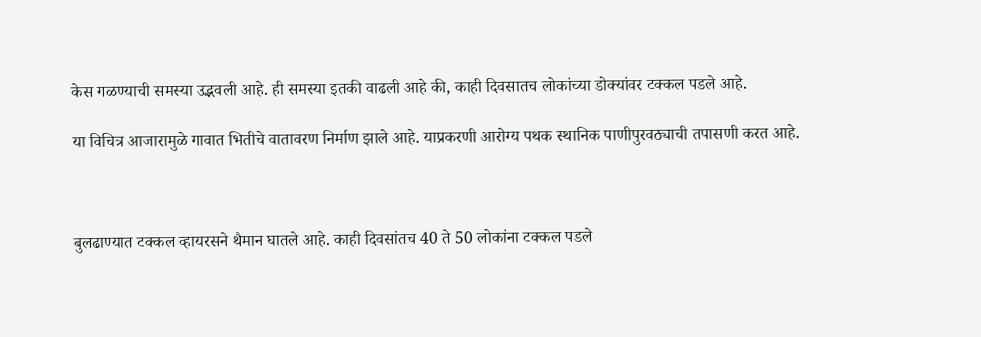केस गळण्याची समस्या उद्भवली आहे. ही समस्या इतकी वाढली आहे की, काही दिवसातच लोकांच्या डोक्यांवर टक्कल पडले आहे.

या विचित्र आजारामुळे गावात भितीचे वातावरण निर्माण झाले आहे. याप्रकरणी आरोग्य पथक स्थानिक पाणीपुरवठ्याची तपासणी करत आहे.



बुलढाण्यात टक्कल व्हायरसने थैमान घातले आहे. काही दिवसांतच 40 ते 50 लोकांना टक्कल पडले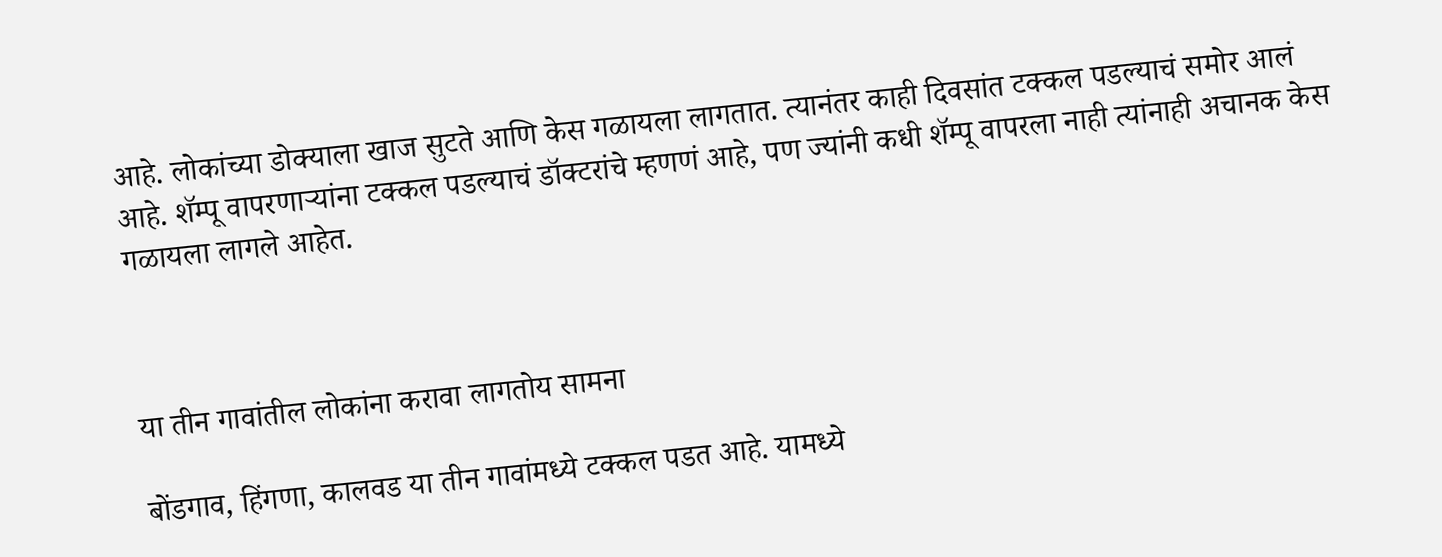आहे. लोकांच्या डोक्याला खाज सुटते आणि केस गळायला लागतात. त्यानंतर काही दिवसांत टक्कल पडल्याचं समोर आलं आहे. शॅम्पू वापरणाऱ्यांना टक्कल पडल्याचं डॉक्टरांचे म्हणणं आहे, पण ज्यांनी कधी शॅम्पू वापरला नाही त्यांनाही अचानक केस गळायला लागले आहेत.



या तीन गावांतील लोकांना करावा लागतोय सामना

बोंडगाव, हिंगणा, कालवड या तीन गावांमध्ये टक्कल पडत आहे. यामध्ये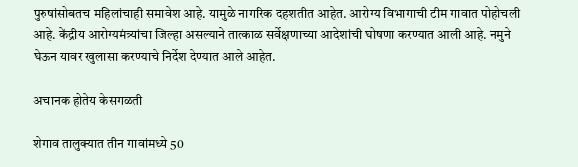पुरुषांसोबतच महिलांचाही समावेश आहे. यामुळे नागरिक दहशतीत आहेत. आरोग्य विभागाची टीम गावात पोहोचली आहे. केंद्रीय आरोग्यमंत्र्यांचा जिल्हा असल्याने तात्काळ सर्वेक्षणाच्या आदेशांची घोषणा करण्यात आली आहे. नमुने घेऊन यावर खुलासा करण्याचे निर्देश देण्यात आले आहेत.

अचानक होतेय केसगळती

शेगाव तालुक्यात तीन गावांमध्ये 50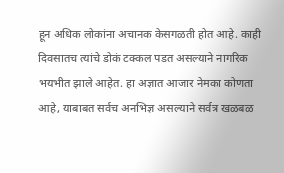हून अधिक लोकांना अचानक केसगळती होत आहे. काही दिवसातच त्यांचे डोकं टक्कल पडत असल्याने नागरिक भयभीत झाले आहेत. हा अज्ञात आजार नेमका कोणता आहे, याबाबत सर्वच अनभिज्ञ असल्याने सर्वत्र खळबळ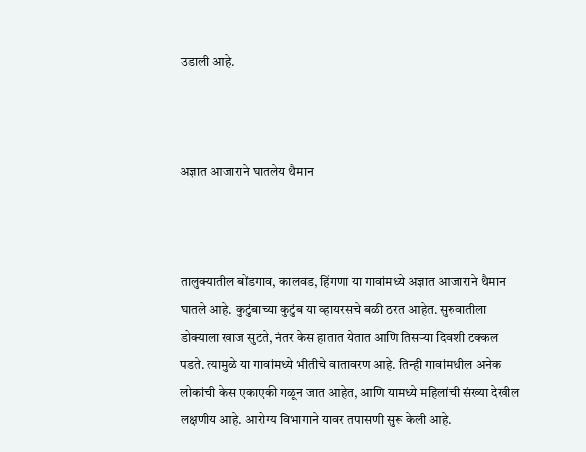उडाली आहे.



अज्ञात आजाराने घातलेय थैमान



तालुक्यातील बोंडगाव, कालवड, हिंगणा या गावांमध्ये अज्ञात आजाराने थैमान घातले आहे. कुटुंबाच्या कुटुंब या व्हायरसचे बळी ठरत आहेत. सुरुवातीला डोक्याला खाज सुटते, नंतर केस हातात येतात आणि तिसऱ्या दिवशी टक्कल पडते. त्यामुळे या गावांमध्ये भीतीचे वातावरण आहे. तिन्ही गावांमधील अनेक लोकांची केस एकाएकी गळून जात आहेत, आणि यामध्ये महिलांची संख्या देखील लक्षणीय आहे. आरोग्य विभागाने यावर तपासणी सुरू केली आहे.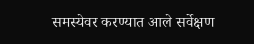समस्येवर करण्यात आले सर्वेक्षण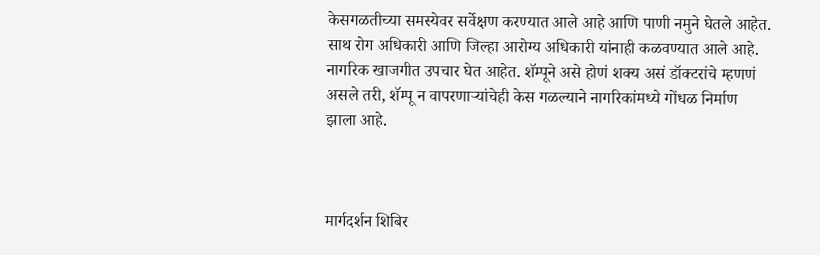केसगळतीच्या समस्येवर सर्वेक्षण करण्यात आले आहे आणि पाणी नमुने घेतले आहेत. साथ रोग अधिकारी आणि जिल्हा आरोग्य अधिकारी यांनाही कळवण्यात आले आहे. नागरिक खाजगीत उपचार घेत आहेत. शॅम्पूने असे होणं शक्य असं डॉक्टरांचे म्हणणं असले तरी, शॅम्पू न वापरणाऱ्यांचेही केस गळल्याने नागरिकांमध्ये गोंधळ निर्माण झाला आहे.



मार्गदर्शन शिबिर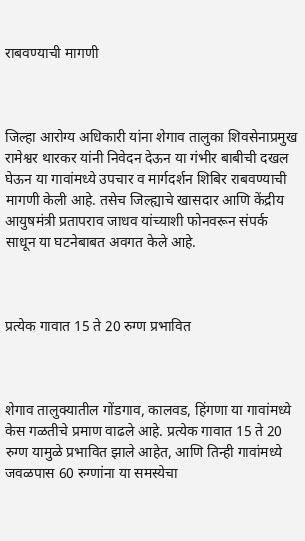राबवण्याची मागणी



जिल्हा आरोग्य अधिकारी यांना शेगाव तालुका शिवसेनाप्रमुख रामेश्वर थारकर यांनी निवेदन देऊन या गंभीर बाबीची दखल घेऊन या गावांमध्ये उपचार व मार्गदर्शन शिबिर राबवण्याची मागणी केली आहे. तसेच जिल्ह्याचे खासदार आणि केंद्रीय आयुषमंत्री प्रतापराव जाधव यांच्याशी फोनवरून संपर्क साधून या घटनेबाबत अवगत केले आहे.



प्रत्येक गावात 15 ते 20 रुग्ण प्रभावित



शेगाव तालुक्यातील गोंडगाव, कालवड, हिंगणा या गावांमध्ये केस गळतीचे प्रमाण वाढले आहे. प्रत्येक गावात 15 ते 20 रुग्ण यामुळे प्रभावित झाले आहेत, आणि तिन्ही गावांमध्ये जवळपास 60 रुग्णांना या समस्येचा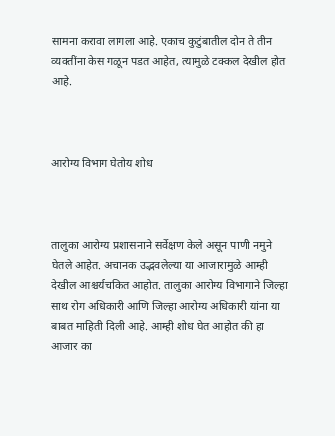सामना करावा लागला आहे. एकाच कुटुंबातील दोन ते तीन व्यक्तींना केस गळून पडत आहेत, त्यामुळे टक्कल देखील होत आहे.



आरोग्य विभाग घेतोय शोध



तालुका आरोग्य प्रशासनाने सर्वेक्षण केले असून पाणी नमुने घेतले आहेत. अचानक उद्भवलेल्या या आजारामुळे आम्ही देखील आश्चर्यचकित आहोत. तालुका आरोग्य विभागाने जिल्हा साथ रोग अधिकारी आणि जिल्हा आरोग्य अधिकारी यांना या बाबत माहिती दिली आहे. आम्ही शोध घेत आहोत की हा आजार का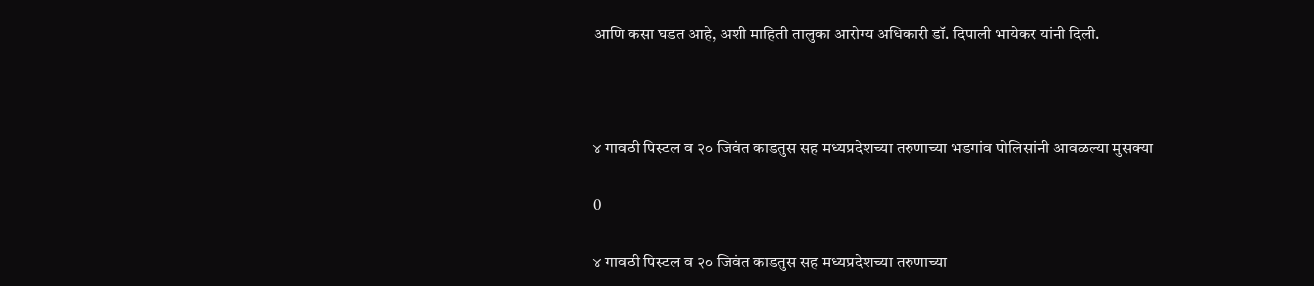आणि कसा घडत आहे, अशी माहिती तालुका आरोग्य अधिकारी डॉ. दिपाली भायेकर यांनी दिली.



४ गावठी पिस्टल व २० जिवंत काडतुस सह मध्यप्रदेशच्या तरुणाच्या भडगांव पोलिसांनी आवळल्या मुसक्या

0

४ गावठी पिस्टल व २० जिवंत काडतुस सह मध्यप्रदेशच्या तरुणाच्या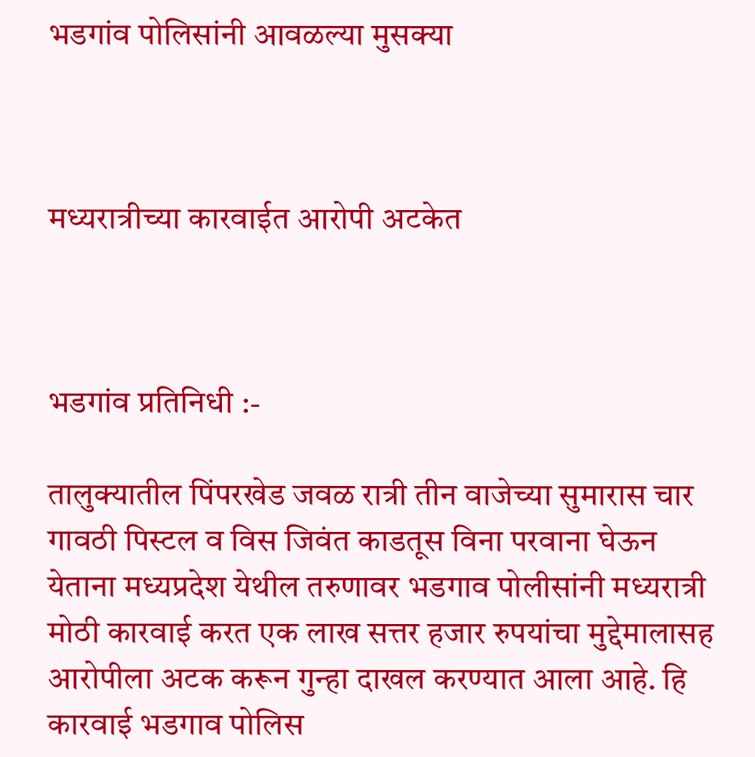भडगांव पोलिसांनी आवळल्या मुसक्या



मध्यरात्रीच्या कारवाईत आरोपी अटकेत



भडगांव प्रतिनिधी :-

तालुक्यातील पिंपरखेड जवळ रात्री तीन वाजेच्या सुमारास चार गावठी पिस्टल व विस जिवंत काडतूस विना परवाना घेऊन येताना मध्यप्रदेश येथील तरुणावर भडगाव पोलीसांनी मध्यरात्री मोठी कारवाई करत एक लाख सत्तर हजार रुपयांचा मुद्देमालासह आरोपीला अटक करून गुन्हा दाखल करण्यात आला आहे. हि कारवाई भडगाव पोलिस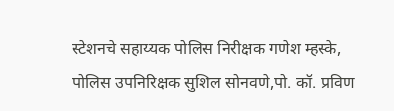स्टेशनचे सहाय्यक पोलिस निरीक्षक गणेश म्हस्के, पोलिस उपनिरिक्षक सुशिल सोनवणे,पो. कॉ. प्रविण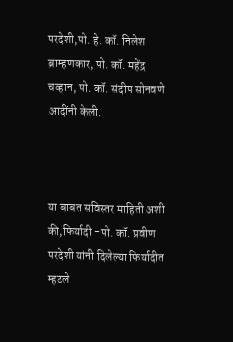परदेशी,पो. हे. कॉ. निलेश ब्राम्हणकार, पो. कॉ. महेंद्र चव्हान, पो. कॉ. संदीप सोनवणे आदींनी केली.



या बाबत सविस्तर माहिती अशी की,फिर्यादी -पो. कॉ. प्रवीण परदेशी यांनी दिलेल्या फिर्यादीत म्हटले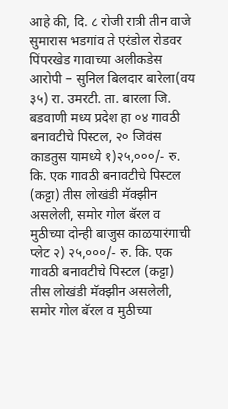आहे की, दि. ८ रोजी रात्री तीन वाजे सुमारास भडगांव ते एरंडोल रोडवर पिंपरखेड गावाच्या अलीकडेस आरोपी – सुनिल बिलदार बारेला(वय ३५) रा. उमरटी. ता. बारला जि. बडवाणी मध्य प्रदेश हा ०४ गावठी बनावटीचे पिस्टल, २० जिवंस काडतुस यामध्ये १)२५,०००/- रु. कि. एक गावठी बनावटीचे पिस्टल (कट्टा) तीस लोखंडी मॅक्झीन असलेली, समोर गोल बॅरल व मुठीच्या दोन्ही बाजुस काळयारंगाची प्लेट २) २५,०००/- रु. कि. एक गावठी बनावटीचे पिस्टल (कट्टा) तीस लोखंडी मॅक्झीन असलेली, समोर गोल बॅरल व मुठीच्या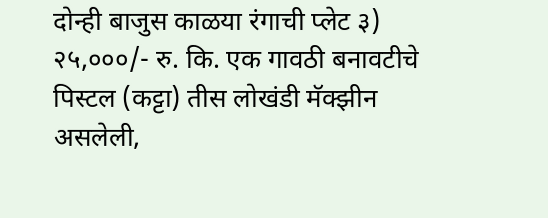दोन्ही बाजुस काळया रंगाची प्लेट ३) २५,०००/- रु. कि. एक गावठी बनावटीचे पिस्टल (कट्टा) तीस लोखंडी मॅक्झीन असलेली,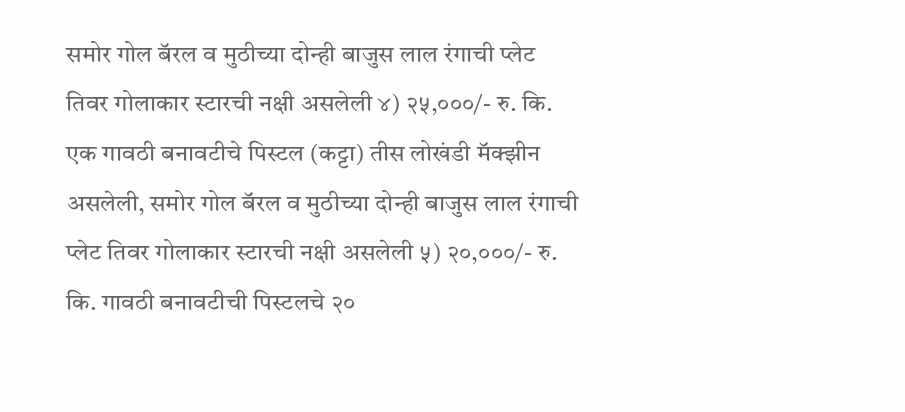समोर गोल बॅरल व मुठीच्या दोन्ही बाजुस लाल रंगाची प्लेट तिवर गोलाकार स्टारची नक्षी असलेली ४) २५,०००/- रु. कि. एक गावठी बनावटीचे पिस्टल (कट्टा) तीस लोखंडी मॅक्झीन असलेली, समोर गोल बॅरल व मुठीच्या दोन्ही बाजुस लाल रंगाची प्लेट तिवर गोलाकार स्टारची नक्षी असलेली ५) २०,०००/- रु. कि. गावठी बनावटीची पिस्टलचे २०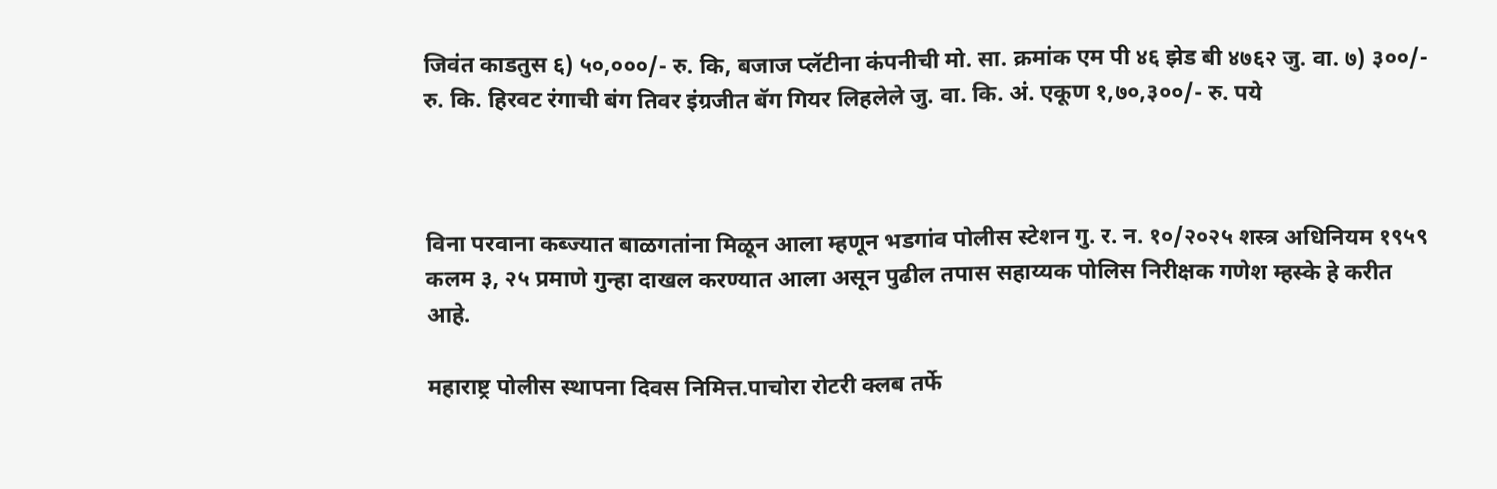जिवंत काडतुस ६) ५०,०००/- रु. कि, बजाज प्लॅटीना कंपनीची मो. सा. क्रमांक एम पी ४६ झेड बी ४७६२ जु. वा. ७) ३००/- रु. कि. हिरवट रंगाची बंग तिवर इंग्रजीत बॅग गियर लिहलेले जु. वा. कि. अं. एकूण १,७०,३००/- रु. पये



विना परवाना कब्ज्यात बाळगतांना मिळून आला म्हणून भडगांव पोलीस स्टेशन गु. र. न. १०/२०२५ शस्त्र अधिनियम १९५९ कलम ३, २५ प्रमाणे गुन्हा दाखल करण्यात आला असून पुढील तपास सहाय्यक पोलिस निरीक्षक गणेश म्हस्के हे करीत आहे.

महाराष्ट्र पोलीस स्थापना दिवस निमित्त.पाचोरा रोटरी क्लब तर्फे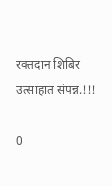रक्तदान शिबिर उत्साहात संपन्न.!!!

0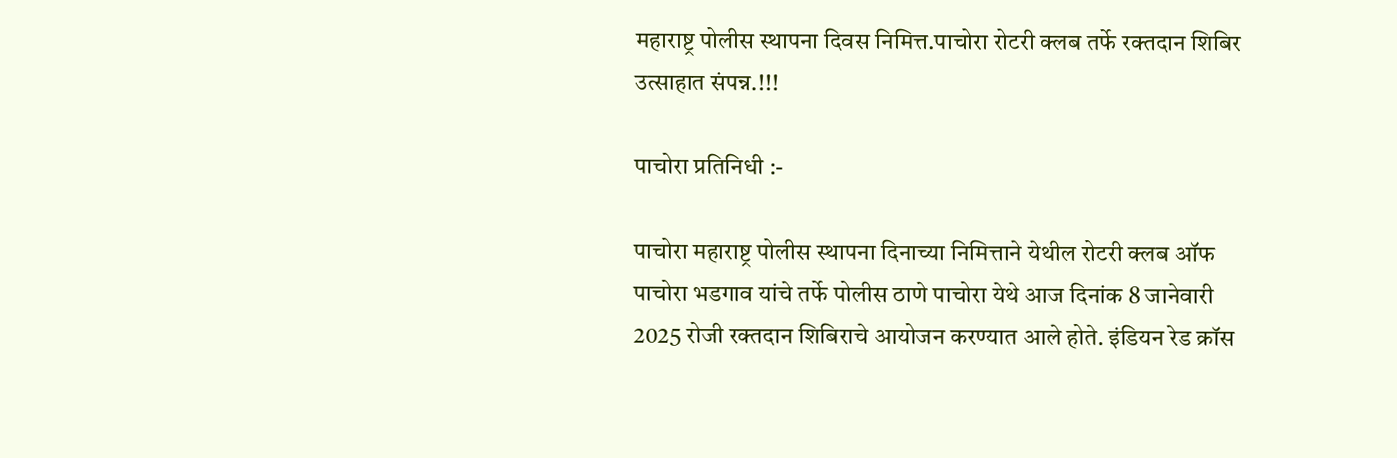महाराष्ट्र पोलीस स्थापना दिवस निमित्त.पाचोरा रोटरी क्लब तर्फे रक्तदान शिबिर उत्साहात संपन्न.!!!

पाचोरा प्रतिनिधी :-

पाचोरा महाराष्ट्र पोलीस स्थापना दिनाच्या निमित्ताने येथील रोटरी क्लब ऑफ पाचोरा भडगाव यांचे तर्फे पोलीस ठाणे पाचोरा येथे आज दिनांक 8 जानेवारी 2025 रोजी रक्तदान शिबिराचे आयोजन करण्यात आले होते. इंडियन रेड क्रॉस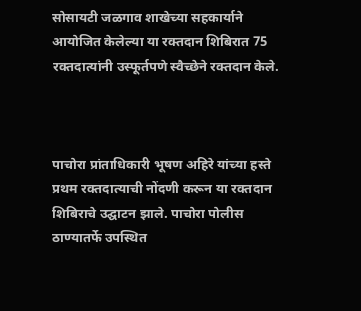सोसायटी जळगाव शाखेच्या सहकार्याने आयोजित केलेल्या या रक्तदान शिबिरात 75 रक्तदात्यांनी उस्फूर्तपणे स्वैच्छेने रक्तदान केले.



पाचोरा प्रांताधिकारी भूषण अहिरे यांच्या हस्ते प्रथम रक्तदात्याची नोंदणी करून या रक्तदान शिबिराचे उद्घाटन झाले. पाचोरा पोलीस ठाण्यातर्फे उपस्थित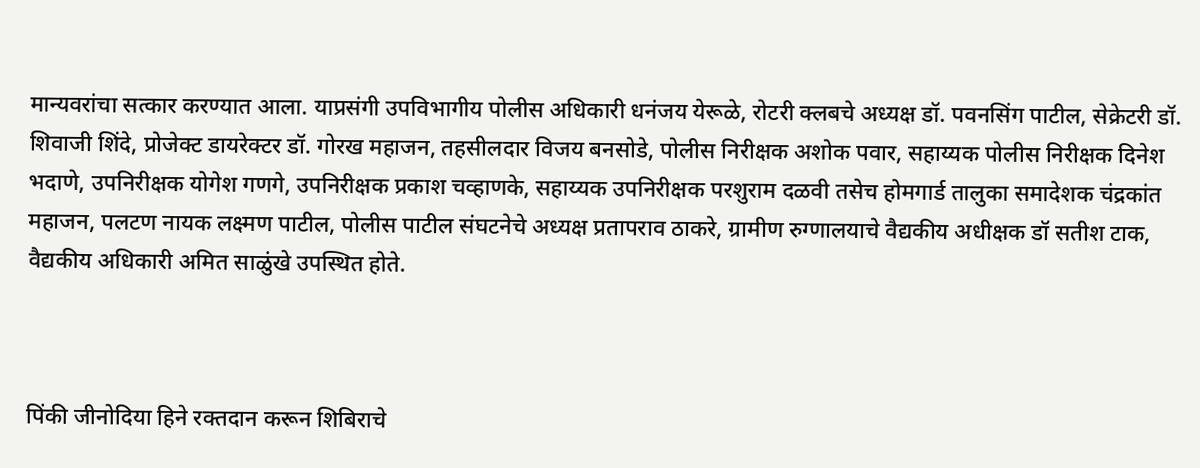मान्यवरांचा सत्कार करण्यात आला. याप्रसंगी उपविभागीय पोलीस अधिकारी धनंजय येरूळे, रोटरी क्लबचे अध्यक्ष डॉ. पवनसिंग पाटील, सेक्रेटरी डॉ. शिवाजी शिंदे, प्रोजेक्ट डायरेक्टर डॉ. गोरख महाजन, तहसीलदार विजय बनसोडे, पोलीस निरीक्षक अशोक पवार, सहाय्यक पोलीस निरीक्षक दिनेश भदाणे, उपनिरीक्षक योगेश गणगे, उपनिरीक्षक प्रकाश चव्हाणके, सहाय्यक उपनिरीक्षक परशुराम दळवी तसेच होमगार्ड तालुका समादेशक चंद्रकांत महाजन, पलटण नायक लक्ष्मण पाटील, पोलीस पाटील संघटनेचे अध्यक्ष प्रतापराव ठाकरे, ग्रामीण रुग्णालयाचे वैद्यकीय अधीक्षक डॉ सतीश टाक, वैद्यकीय अधिकारी अमित साळुंखे उपस्थित होते.



पिंकी जीनोदिया हिने रक्तदान करून शिबिराचे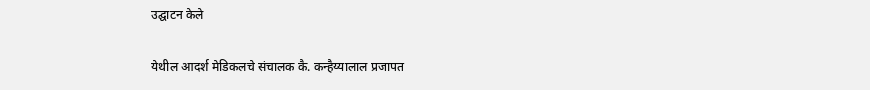उद्घाटन केले

येथील आदर्श मेडिकलचे संचालक कै. कन्हैय्यालाल प्रजापत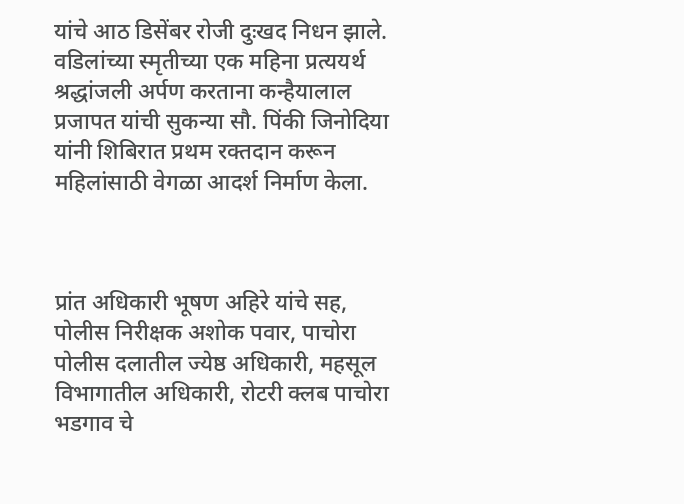यांचे आठ डिसेंबर रोजी दुःखद निधन झाले. वडिलांच्या स्मृतीच्या एक महिना प्रत्ययर्थ श्रद्धांजली अर्पण करताना कन्हैयालाल प्रजापत यांची सुकन्या सौ. पिंकी जिनोदिया यांनी शिबिरात प्रथम रक्तदान करून महिलांसाठी वेगळा आदर्श निर्माण केला.



प्रांत अधिकारी भूषण अहिरे यांचे सह, पोलीस निरीक्षक अशोक पवार, पाचोरा पोलीस दलातील ज्येष्ठ अधिकारी, महसूल विभागातील अधिकारी, रोटरी क्लब पाचोरा भडगाव चे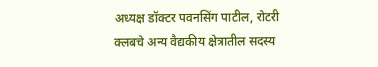अध्यक्ष डॉक्टर पवनसिंग पाटील, रोटरी क्लबचे अन्य वैद्यकीय क्षेत्रातील सदस्य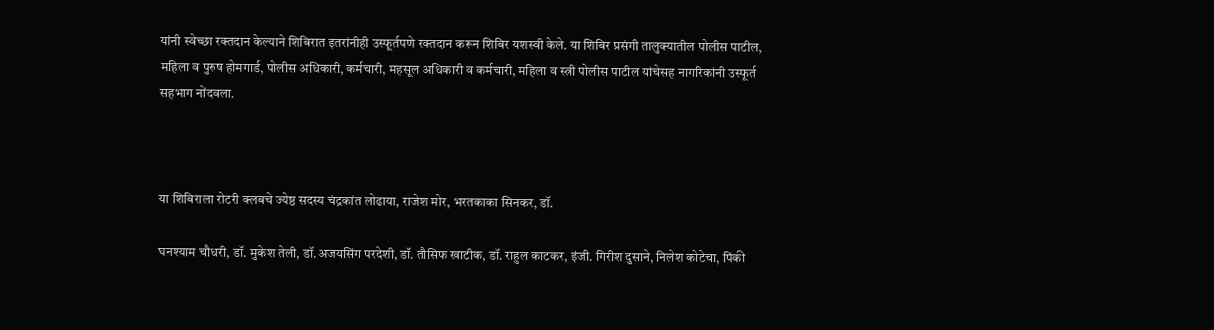यांनी स्वेच्छा रक्तदान केल्याने शिबिरात इतरांनीही उस्फूर्तपणे रक्तदान करून शिबिर यशस्वी केले. या शिबिर प्रसंगी तालुक्यातील पोलीस पाटील, महिला व पुरुष होमगार्ड, पोलीस अधिकारी, कर्मचारी, महसूल अधिकारी व कर्मचारी, महिला व स्त्री पोलीस पाटील यांचेसह नागरिकांनी उस्फूर्त सहभाग नोंदवला.



या शिबिराला रोटरी क्लबचे ज्येष्ठ सदस्य चंद्रकांत लोढाया, राजेश मोर, भरतकाका सिनकर, डॉ.

घनश्याम चौधरी, डॉ. मुकेश तेली, डॉ.अजयसिंग परदेशी, डॉ. तौसिफ खाटीक, डॉ. राहुल काटकर, इंजी. गिरीश दुसाने, निलेश कोटेचा, पिंकी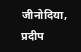जीनोदिया, प्रदीप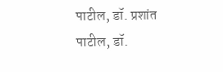पाटील, डॉ. प्रशांत पाटील, डॉ.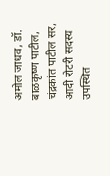अमोल जाधव, डॉ. बाळकृष्ण पाटील, चंद्रकांत पाटील सर, आदी रोटरी सदस्य उपस्थित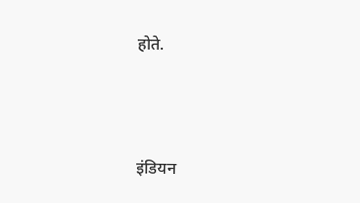होते.



इंडियन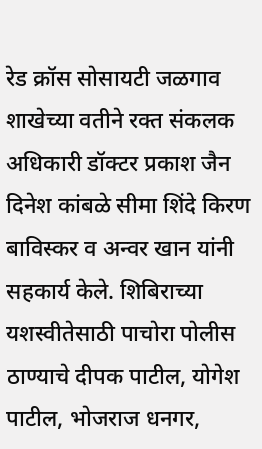रेड क्रॉस सोसायटी जळगाव शाखेच्या वतीने रक्त संकलक अधिकारी डॉक्टर प्रकाश जैन दिनेश कांबळे सीमा शिंदे किरण बाविस्कर व अन्वर खान यांनी सहकार्य केले. शिबिराच्या यशस्वीतेसाठी पाचोरा पोलीस ठाण्याचे दीपक पाटील, योगेश पाटील, भोजराज धनगर,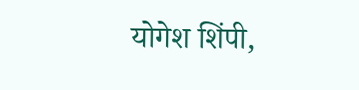योगेश शिंपी,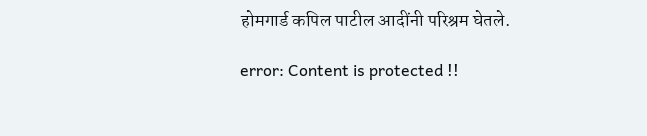होमगार्ड कपिल पाटील आदींनी परिश्रम घेतले.

error: Content is protected !!